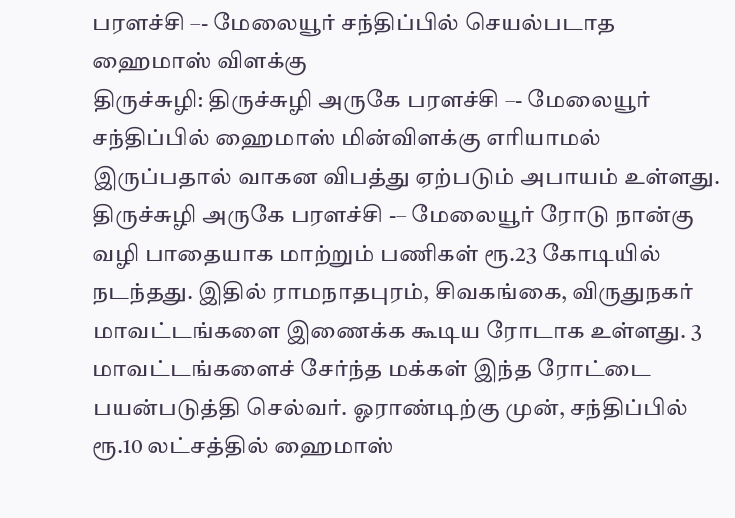பரளச்சி –- மேலையூர் சந்திப்பில் செயல்படாத ஹைமாஸ் விளக்கு
திருச்சுழி: திருச்சுழி அருகே பரளச்சி –- மேலையூர் சந்திப்பில் ஹைமாஸ் மின்விளக்கு எரியாமல் இருப்பதால் வாகன விபத்து ஏற்படும் அபாயம் உள்ளது.
திருச்சுழி அருகே பரளச்சி -– மேலையூர் ரோடு நான்கு வழி பாதையாக மாற்றும் பணிகள் ரூ.23 கோடியில் நடந்தது. இதில் ராமநாதபுரம், சிவகங்கை, விருதுநகர் மாவட்டங்களை இணைக்க கூடிய ரோடாக உள்ளது. 3 மாவட்டங்களைச் சேர்ந்த மக்கள் இந்த ரோட்டை பயன்படுத்தி செல்வர். ஓராண்டிற்கு முன், சந்திப்பில் ரூ.10 லட்சத்தில் ஹைமாஸ்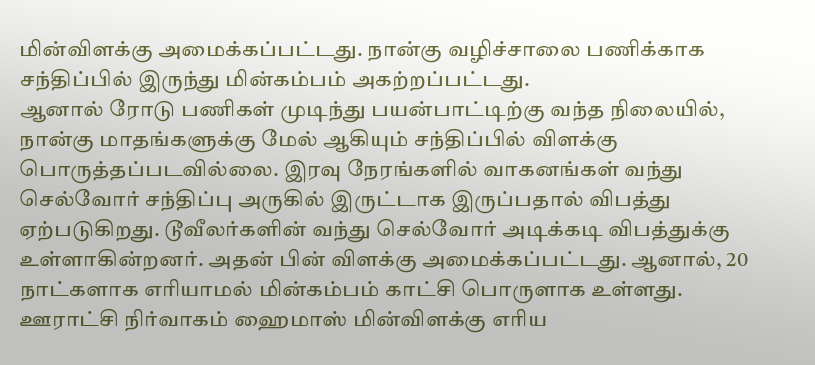மின்விளக்கு அமைக்கப்பட்டது. நான்கு வழிச்சாலை பணிக்காக சந்திப்பில் இருந்து மின்கம்பம் அகற்றப்பட்டது.
ஆனால் ரோடு பணிகள் முடிந்து பயன்பாட்டிற்கு வந்த நிலையில், நான்கு மாதங்களுக்கு மேல் ஆகியும் சந்திப்பில் விளக்கு பொருத்தப்படவில்லை. இரவு நேரங்களில் வாகனங்கள் வந்து செல்வோர் சந்திப்பு அருகில் இருட்டாக இருப்பதால் விபத்து ஏற்படுகிறது. டூவீலர்களின் வந்து செல்வோர் அடிக்கடி விபத்துக்கு உள்ளாகின்றனர். அதன் பின் விளக்கு அமைக்கப்பட்டது. ஆனால், 20 நாட்களாக எரியாமல் மின்கம்பம் காட்சி பொருளாக உள்ளது.
ஊராட்சி நிர்வாகம் ஹைமாஸ் மின்விளக்கு எரிய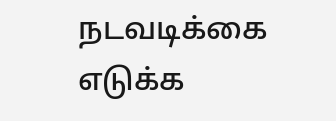நடவடிக்கை எடுக்க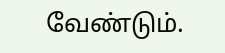வேண்டும்.